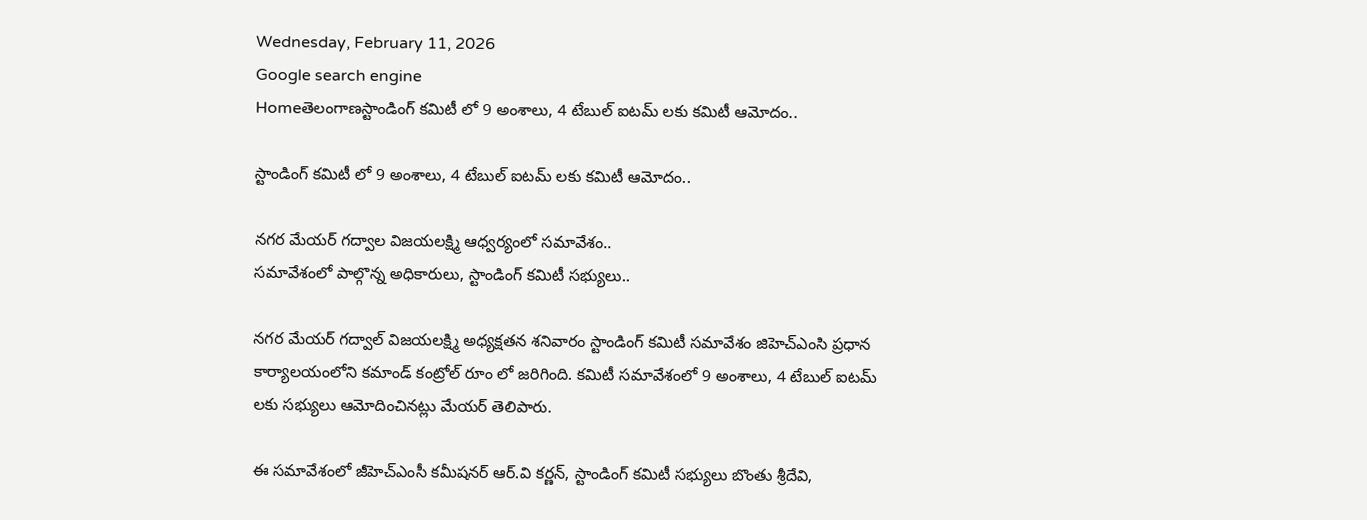Wednesday, February 11, 2026
Google search engine
Homeతెలంగాణస్టాండింగ్ కమిటీ లో 9 అంశాలు, 4 టేబుల్ ఐటమ్ లకు కమిటీ ఆమోదం..

స్టాండింగ్ కమిటీ లో 9 అంశాలు, 4 టేబుల్ ఐటమ్ లకు కమిటీ ఆమోదం..

నగర మేయర్ గద్వాల విజయలక్ష్మి ఆధ్వర్యంలో సమావేశం..
సమావేశంలో పాల్గొన్న అధికారులు, స్టాండింగ్ కమిటీ సభ్యులు..

నగర మేయర్ గద్వాల్ విజయలక్ష్మి అధ్యక్షతన శనివారం స్టాండింగ్ కమిటీ సమావేశం జిహెచ్ఎంసి ప్రధాన కార్యాలయంలోని కమాండ్ కంట్రోల్ రూం లో జరిగింది. కమిటీ సమావేశంలో 9 అంశాలు, 4 టేబుల్ ఐటమ్ లకు సభ్యులు ఆమోదించినట్లు మేయర్ తెలిపారు.

ఈ సమావేశంలో జీహెచ్ఎంసీ కమీషనర్ ఆర్.వి కర్ణన్, స్టాండింగ్ కమిటీ సభ్యులు బొంతు శ్రీదేవి,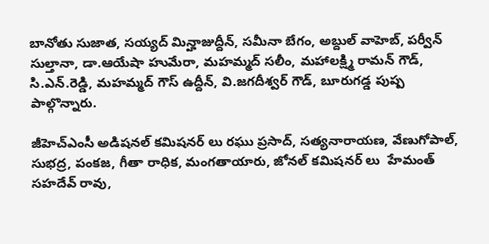బానోతు సుజాత, సయ్యద్ మిన్హాజుద్దీన్, సమీనా బేగం, అబ్దుల్ వాహెబ్, పర్వీన్ సుల్తానా, డా.ఆయేషా హుమేరా, మహమ్మద్ సలీం, మహాలక్ష్మి రామన్ గౌడ్, సి.ఎన్.రెడ్డి, మహమ్మద్ గౌస్ ఉద్దీన్, వి.జగదీశ్వర్ గౌడ్, బూరుగడ్డ పుష్ప పాల్గొన్నారు.

జీహెచ్ఎంసీ అడిషనల్ కమిషనర్ లు రఘు ప్రసాద్, సత్యనారాయణ, వేణుగోపాల్, సుభద్ర, పంకజ, గీతా రాధిక, మంగతాయారు, జోనల్ కమిషనర్ లు  హేమంత్ సహదేవ్ రావు,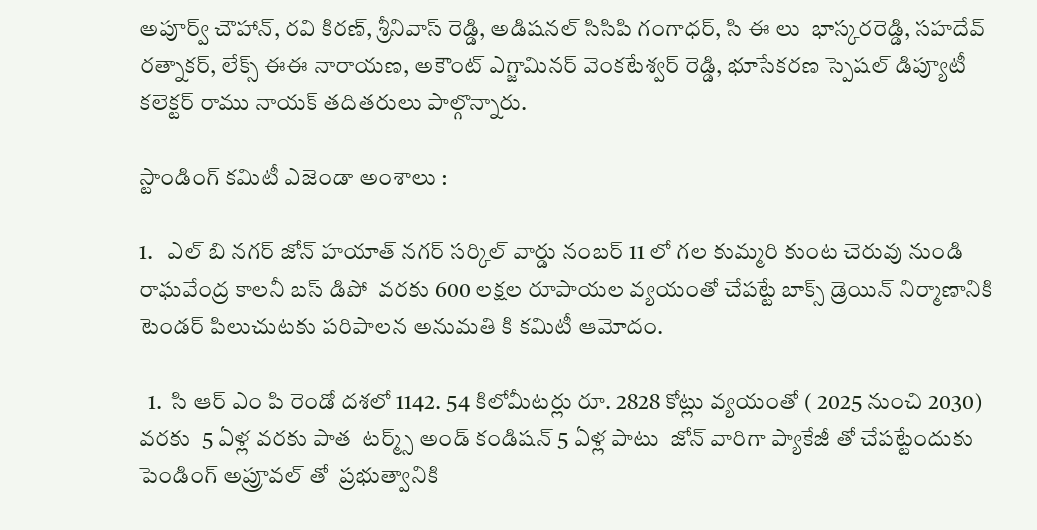అపూర్వ్ చౌహాన్, రవి కిరణ్, శ్రీనివాస్ రెడ్డి, అడిషనల్ సిసిపి గంగాధర్, సి ఈ లు  భాస్కరరెడ్డి, సహదేవ్ రత్నాకర్, లేక్స్ ఈఈ నారాయణ, అకౌంట్ ఎగ్జామినర్ వెంకటేశ్వర్ రెడ్డి, భూసేకరణ స్పెషల్ డిప్యూటీ కలెక్టర్ రాము నాయక్ తదితరులు పాల్గొన్నారు.

స్టాండింగ్ కమిటీ ఎజెండా అంశాలు :

1.   ఎల్ బి నగర్ జోన్ హయాత్ నగర్ సర్కిల్ వార్డు నంబర్ 11 లో గల కుమ్మరి కుంట చెరువు నుండి రాఘవేంద్ర కాలనీ బస్ డిపో  వరకు 600 లక్షల రూపాయల వ్యయంతో చేపట్టే బాక్స్ డ్రెయిన్ నిర్మాణానికి టెండర్ పిలుచుటకు పరిపాలన అనుమతి కి కమిటీ ఆమోదం.

  1.  సి ఆర్ ఎం పి రెండో దశలో 1142. 54 కిలోమీటర్లు రూ. 2828 కోట్లు వ్యయంతో ( 2025 నుంచి 2030) వరకు  5 ఏళ్ల వరకు పాత  టర్మ్స్ అండ్ కండిషన్ 5 ఏళ్ల పాటు  జోన్ వారిగా ప్యాకేజీ తో చేపట్టేందుకు పెండింగ్ అప్రూవల్ తో  ప్రభుత్వానికి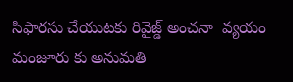సిఫారసు చేయుటకు రివైజ్డ్ అంచనా  వ్యయం మంజూరు కు అనుమతి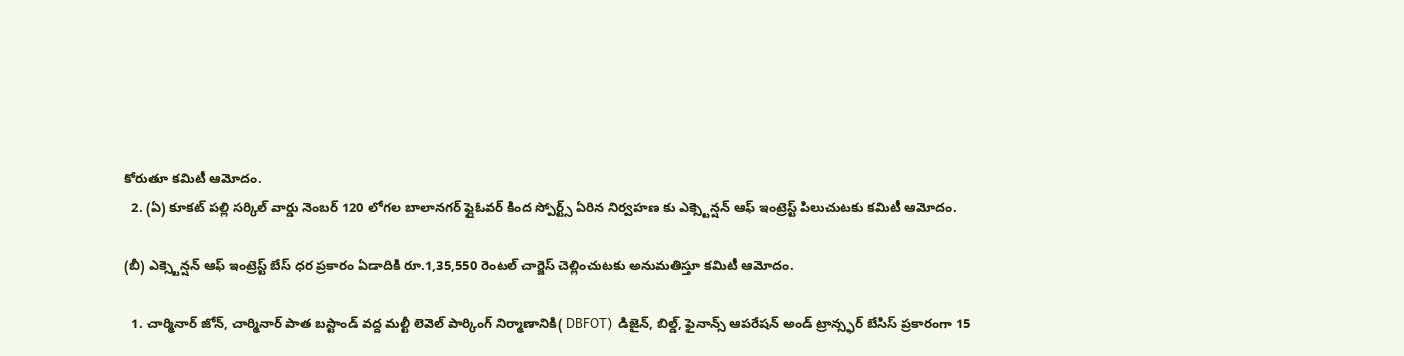కోరుతూ కమిటీ ఆమోదం.
  2. (ఏ) కూకట్ పల్లి సర్కిల్ వార్డు నెంబర్ 120 లోగల బాలానగర్ ఫ్లైఓవర్ కింద స్పోర్ట్స్ ఏరిన నిర్వహణ కు ఎక్స్టెన్షన్ ఆఫ్ ఇంట్రెస్ట్ పిలుచుటకు కమిటీ ఆమోదం.

(బీ) ఎక్స్టెన్షన్ ఆఫ్ ఇంట్రెస్ట్ బేస్ ధర ప్రకారం ఏడాదికి రూ.1,35,550 రెంటల్ చార్జెస్ చెల్లించుటకు అనుమతిస్తూ కమిటీ ఆమోదం.

  1. చార్మినార్ జోన్, చార్మినార్ పాత బస్టాండ్ వద్ద మల్టీ లెవెల్ పార్కింగ్ నిర్మాణానికి( DBFOT)  డిజైన్, బిల్డ్, ఫైనాన్స్ ఆపరేషన్ అండ్ ట్రాన్స్ఫర్ బేసిస్ ప్రకారంగా 15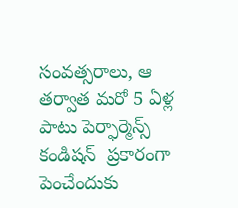సంవత్సరాలు, ఆ తర్వాత మరో 5 ఏళ్ల పాటు పెర్ఫార్మెన్స్ కండిషన్  ప్రకారంగా పెంచేందుకు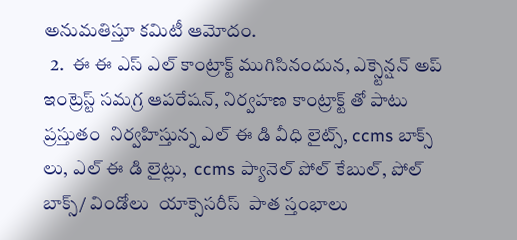అనుమతిస్తూ కమిటీ ఆమోదం.
  2.  ఈ ఈ ఎస్ ఎల్ కాంట్రాక్ట్ ముగిసినందున, ఎక్స్టెన్షన్ అప్ ఇంట్రెస్ట్ సమగ్ర ఆపరేషన్, నిర్వహణ కాంట్రాక్ట్ తో పాటు ప్రస్తుతం  నిర్వహిస్తున్న ఎల్ ఈ డి వీధి లైట్స్, ccms బాక్స్ లు, ఎల్ ఈ డి లైట్లు,  ccms ప్యానెల్ పోల్ కేబుల్, పోల్ బాక్స్/ విండోలు  యాక్సెసరీస్  పాత స్తంభాలు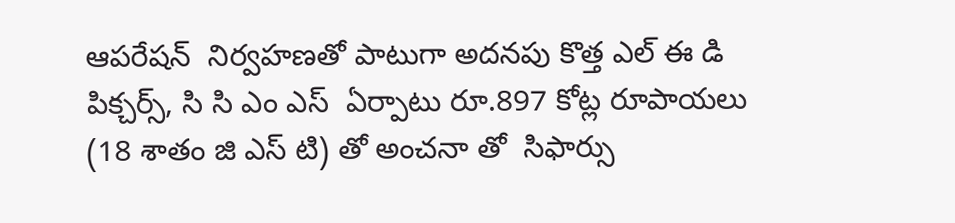ఆపరేషన్  నిర్వహణతో పాటుగా అదనపు కొత్త ఎల్ ఈ డి పిక్చర్స్, సి సి ఎం ఎస్  ఏర్పాటు రూ.897 కోట్ల రూపాయలు (18 శాతం జి ఎస్ టి) తో అంచనా తో  సిఫార్సు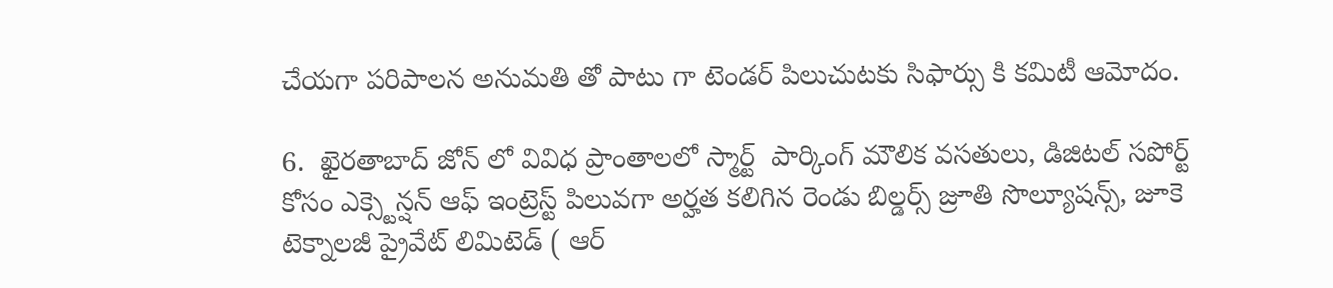చేయగా పరిపాలన అనుమతి తో పాటు గా టెండర్ పిలుచుటకు సిఫార్సు కి కమిటీ ఆమోదం.

6.  ఖైరతాబాద్ జోన్ లో వివిధ ప్రాంతాలలో స్మార్ట్  పార్కింగ్ మౌలిక వసతులు, డిజిటల్ సపోర్ట్  కోసం ఎక్స్టెన్షన్ ఆఫ్ ఇంట్రెస్ట్ పిలువగా అర్హత కలిగిన రెండు బిల్డర్స్ జ్రూతి సొల్యూషన్స్, జూకె టెక్నాలజీ ప్రైవేట్ లిమిటెడ్ ( ఆర్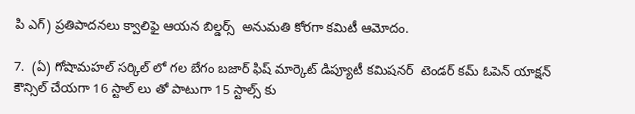పి ఎగ్) ప్రతిపాదనలు క్వాలిఫై ఆయన బిల్డర్స్  అనుమతి కోరగా కమిటీ ఆమోదం.

7.  (ఏ) గోషామహల్ సర్కిల్ లో గల బేగం బజార్ ఫిష్ మార్కెట్ డిప్యూటీ కమిషనర్  టెండర్ కమ్ ఓపెన్ యాక్షన్  కౌన్సిల్ చేయగా 16 స్టాల్ లు తో పాటుగా 15 స్టాల్స్ కు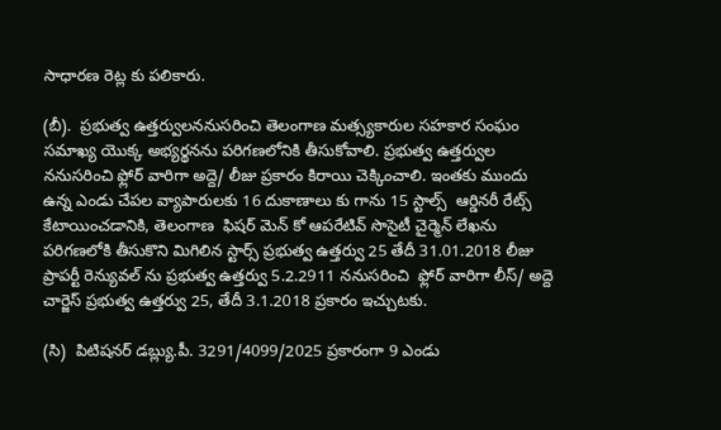సాధారణ రెట్ల కు పలికారు.

(బీ).  ప్రభుత్వ ఉత్తర్వులననుసరించి తెలంగాణ మత్స్యకారుల సహకార సంఘం సమాఖ్య యొక్క అభ్యర్థనను పరిగణలోనికి తీసుకోవాలి. ప్రభుత్వ ఉత్తర్వుల ననుసరించి ఫ్లోర్ వారిగా అద్దె/ లీజు ప్రకారం కిరాయి చెక్కించాలి. ఇంతకు ముందు ఉన్న ఎండు చేపల వ్యాపారులకు 16 దుకాణాలు కు గాను 15 స్టాల్స్  ఆర్డినరీ రేట్స్ కేటాయించడానికి, తెలంగాణ  ఫిషర్ మెన్ కో ఆపరేటివ్ సొసైటీ చైర్మెన్ లేఖను పరిగణలోకి తీసుకొని మిగిలిన స్టార్స్ ప్రభుత్వ ఉత్తర్వు 25 తేదీ 31.01.2018 లీజు ప్రాపర్టీ రెన్యువల్ ను ప్రభుత్వ ఉత్తర్వు 5.2.2911 ననుసరించి  ఫ్లోర్ వారిగా లీస్/ అద్దె చార్జెస్ ప్రభుత్వ ఉత్తర్వు 25, తేదీ 3.1.2018 ప్రకారం ఇచ్చుటకు.

(సి)  పిటిషనర్ డబ్ల్యు.పీ. 3291/4099/2025 ప్రకారంగా 9 ఎండు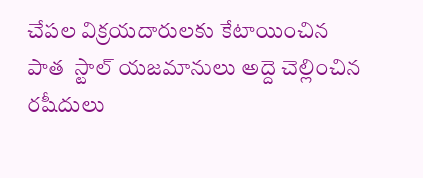చేపల విక్రయదారులకు కేటాయించిన పాత  స్టాల్ యజమానులు అద్దె చెల్లించిన రషీదులు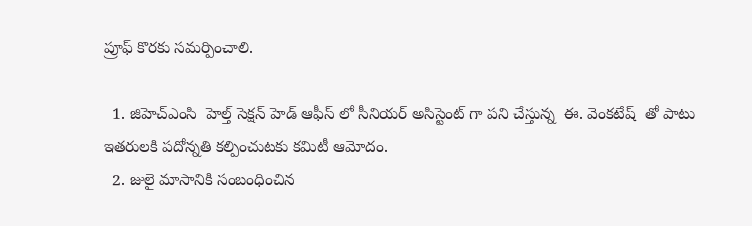ప్రూఫ్ కొరకు సమర్పించాలి.

  1. జిహెచ్ఎంసి  హెల్త్ సెక్షన్ హెడ్ ఆఫీస్ లో సీనియర్ అసిస్టెంట్ గా పని చేస్తున్న  ఈ. వెంకటేష్  తో పాటు ఇతరులకి పదోన్నతి కల్పించుటకు కమిటీ ఆమోదం.
  2. జులై మాసానికి సంబంధించిన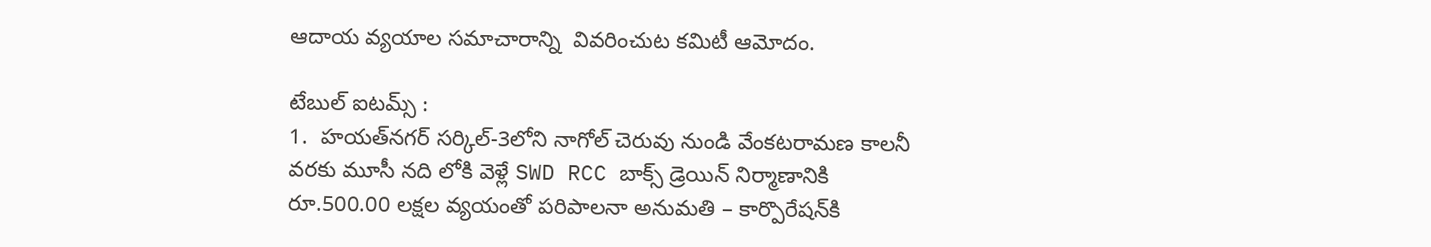ఆదాయ వ్యయాల సమాచారాన్ని  వివరించుట కమిటీ ఆమోదం.

టేబుల్ ఐటమ్స్ :
1.  హయత్‌నగర్ సర్కిల్-3లోని నాగోల్ చెరువు నుండి వేంకటరామణ కాలనీ వరకు మూసీ నది లోకి వెళ్లే SWD RCC బాక్స్ డ్రెయిన్ నిర్మాణానికి రూ.500.00 లక్షల వ్యయంతో పరిపాలనా అనుమతి – కార్పొరేషన్‌కి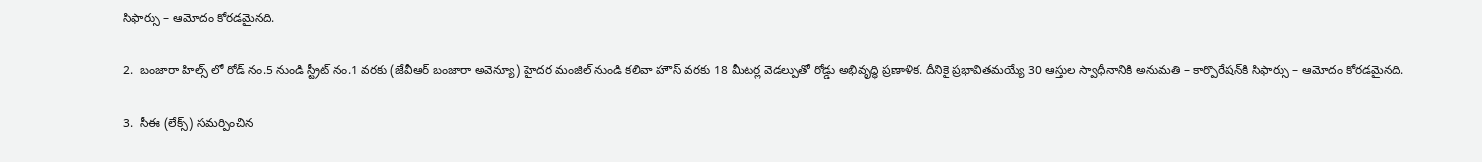సిఫార్సు – ఆమోదం కోరడమైనది.

2.  బంజారా హిల్స్‌ లో రోడ్ నం.5 నుండి స్ట్రీట్ నం.1 వరకు (జేవీఆర్ బంజారా అవెన్యూ) హైదర మంజిల్‌ నుండి కలివా హౌస్‌ వరకు 18 మీటర్ల వెడల్పుతో రోడ్డు అభివృద్ధి ప్రణాళిక. దీనికై ప్రభావితమయ్యే 30 ఆస్తుల స్వాధీనానికి అనుమతి – కార్పొరేషన్‌కి సిఫార్సు – ఆమోదం కోరడమైనది.

3.  సీఈ (లేక్స్) సమర్పించిన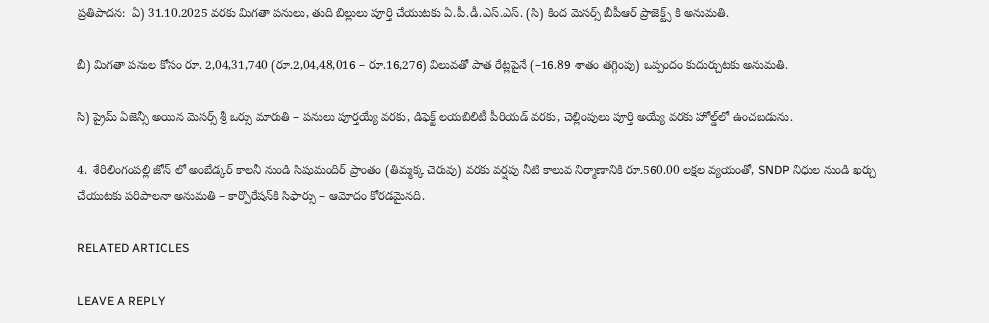ప్రతిపాదన:  ఏ) 31.10.2025 వరకు మిగతా పనులు, తుది బిల్లులు పూర్తి చేయుటకు ఏ.పీ.డీ.ఎస్.ఎస్. (సి) కింద మెసర్స్ బీపీఆర్ ప్రాజెక్ట్స్ కి అనుమతి.

బీ) మిగతా పనుల కోసం రూ. 2,04,31,740 (రూ.2,04,48,016 – రూ.16,276) విలువతో పాత రేట్లపైనే (–16.89 శాతం తగ్గింపు) ఒప్పందం కుదుర్చుటకు అనుమతి.

సి) ప్రైమ్ ఏజెన్సీ అయిన మెసర్స్ శ్రీ ఒర్సు మారుతి – పనులు పూర్తయ్యే వరకు, డిఫెక్ట్ లయబిలిటీ పీరియడ్‌ వరకు, చెల్లింపులు పూర్తి అయ్యే వరకు హోల్డ్‌లో ఉంచబడును.

4.  శేరిలింగంపల్లి జోన్‌ లో అంబేడ్కర్ కాలనీ నుండి సిషుమందిర్ ప్రాంతం (తిమ్మక్క చెరువు) వరకు వర్షపు నీటి కాలువ నిర్మాణానికి రూ.560.00 లక్షల వ్యయంతో, SNDP నిధుల నుండి ఖర్చు చేయుటకు పరిపాలనా అనుమతి – కార్పొరేషన్‌కి సిఫార్సు – ఆమోదం కోరడమైనది.

RELATED ARTICLES

LEAVE A REPLY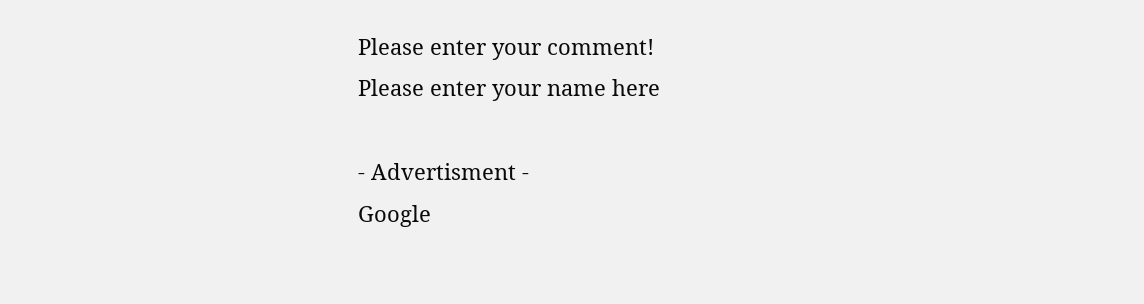Please enter your comment!
Please enter your name here

- Advertisment -
Google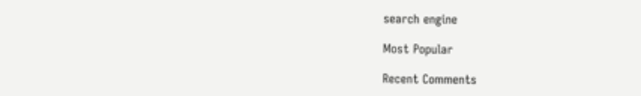search engine

Most Popular

Recent Comments